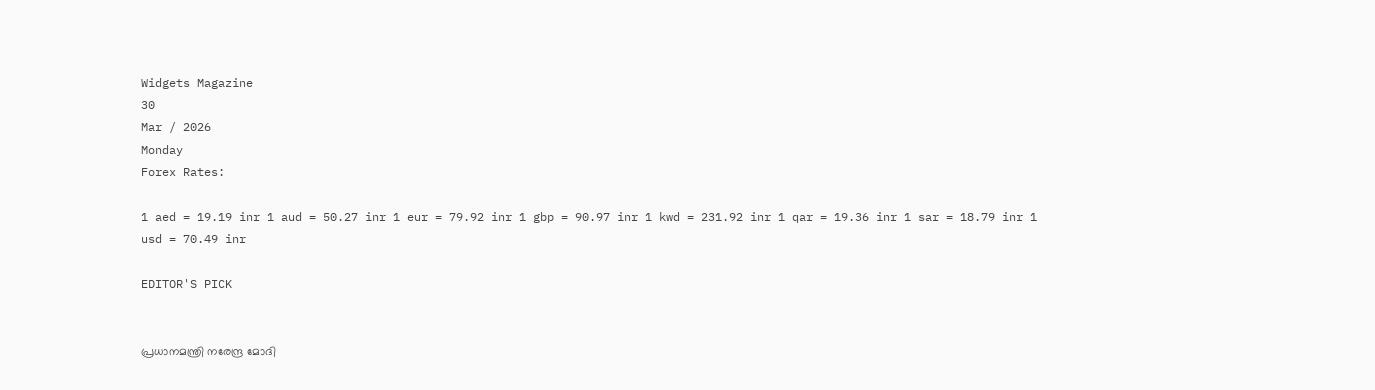Widgets Magazine
30
Mar / 2026
Monday
Forex Rates:

1 aed = 19.19 inr 1 aud = 50.27 inr 1 eur = 79.92 inr 1 gbp = 90.97 inr 1 kwd = 231.92 inr 1 qar = 19.36 inr 1 sar = 18.79 inr 1 usd = 70.49 inr

EDITOR'S PICK


പ്രധാനമന്ത്രി നരേന്ദ്ര മോദി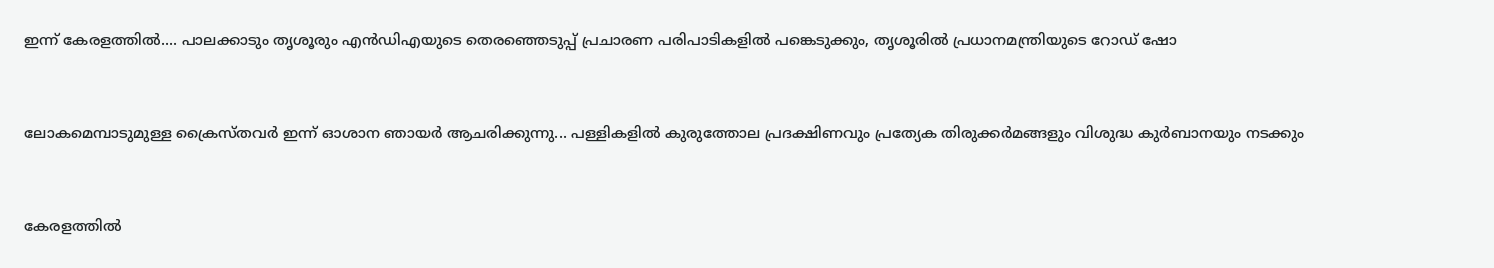ഇന്ന് കേരളത്തിൽ.... പാലക്കാടും തൃശൂരും എൻഡിഎയുടെ തെരഞ്ഞെടുപ്പ് പ്രചാരണ പരിപാടികളിൽ പങ്കെടുക്കും, തൃശൂരിൽ പ്രധാനമന്ത്രിയുടെ റോഡ് ഷോ


ലോകമെമ്പാടുമുള്ള ക്രൈസ്തവർ ഇന്ന് ഓശാന ഞായർ ആചരിക്കുന്നു... പള്ളികളിൽ കുരുത്തോല പ്രദക്ഷിണവും പ്രത്യേക തിരുക്കർമങ്ങളും വിശുദ്ധ കുർബാനയും നടക്കും


കേരളത്തിൽ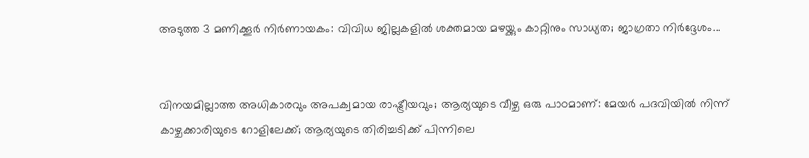അടുത്ത 3 മണിക്കൂർ നിർണായകം: വിവിധ ജില്ലകളിൽ ശക്തമായ മഴയ്ക്കും കാറ്റിനും സാധ്യത; ജാഗ്രതാ നിർദ്ദേശം...


വിനയമില്ലാത്ത അധികാരവും അപക്വമായ രാഷ്ട്രീയവും; ആര്യയുടെ വീഴ്ച ഒരു പാഠമാണ്: മേയർ പദവിയിൽ നിന്ന് കാഴ്ചക്കാരിയുടെ റോളിലേക്ക്; ആര്യയുടെ തിരിച്ചടിക്ക് പിന്നിലെ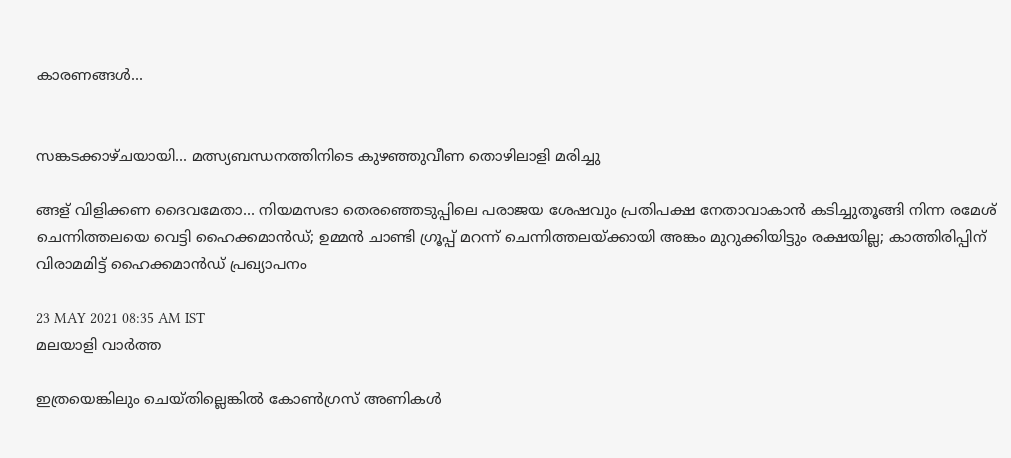കാരണങ്ങൾ...


സങ്കടക്കാഴ്ചയായി... മത്സ്യബന്ധനത്തിനിടെ കുഴഞ്ഞുവീണ തൊഴിലാളി മരിച്ചു

ങ്ങള് വിളിക്കണ ദൈവമേതാ... നിയമസഭാ തെരഞ്ഞെടുപ്പിലെ പരാജയ ശേഷവും പ്രതിപക്ഷ നേതാവാകാന്‍ കടിച്ചുതൂങ്ങി നിന്ന രമേശ് ചെന്നിത്തലയെ വെട്ടി ഹൈക്കമാന്‍ഡ്; ഉമ്മന്‍ ചാണ്ടി ഗ്രൂപ്പ് മറന്ന് ചെന്നിത്തലയ്ക്കായി അങ്കം മുറുക്കിയിട്ടും രക്ഷയില്ല; കാത്തിരിപ്പിന് വിരാമമിട്ട് ഹൈക്കമാന്‍ഡ് പ്രഖ്യാപനം

23 MAY 2021 08:35 AM IST
മലയാളി വാര്‍ത്ത

ഇത്രയെങ്കിലും ചെയ്തില്ലെങ്കില്‍ കോണ്‍ഗ്രസ് അണികള്‍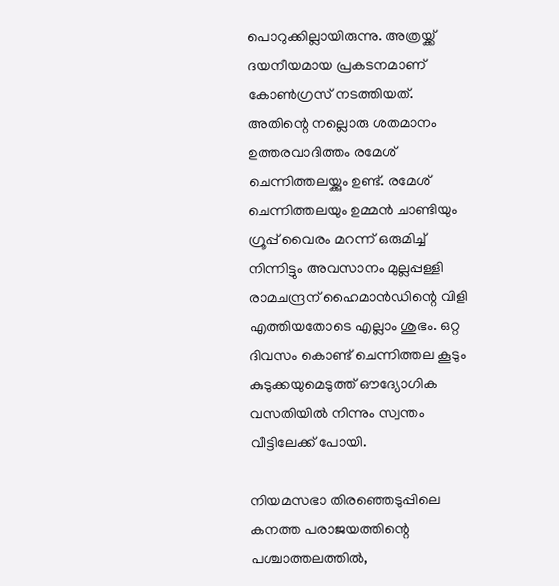പൊറുക്കില്ലായിരുന്നു. അത്രയ്ക്ക് ദയനീയമായ പ്രകടനമാണ് കോണ്‍ഗ്രസ് നടത്തിയത്. അതിന്റെ നല്ലൊരു ശതമാനം ഉത്തരവാദിത്തം രമേശ് ചെന്നിത്തലയ്ക്കും ഉണ്ട്. രമേശ് ചെന്നിത്തലയും ഉമ്മന്‍ ചാണ്ടിയും ഗ്രൂപ്പ് വൈരം മറന്ന് ഒരുമിച്ച് നിന്നിട്ടും അവസാനം മുല്ലപ്പള്ളി രാമചന്ദ്രന് ഹൈമാന്‍ഡിന്റെ വിളി എത്തിയതോടെ എല്ലാം ശുഭം. ഒറ്റ ദിവസം കൊണ്ട് ചെന്നിത്തല കൂടും കുടുക്കയുമെടുത്ത് ഔദ്യോഗിക വസതിയില്‍ നിന്നും സ്വന്തം വീട്ടിലേക്ക് പോയി.

നിയമസഭാ തിരഞ്ഞെടുപ്പിലെ കനത്ത പരാജയത്തിന്റെ പശ്ചാത്തലത്തില്‍,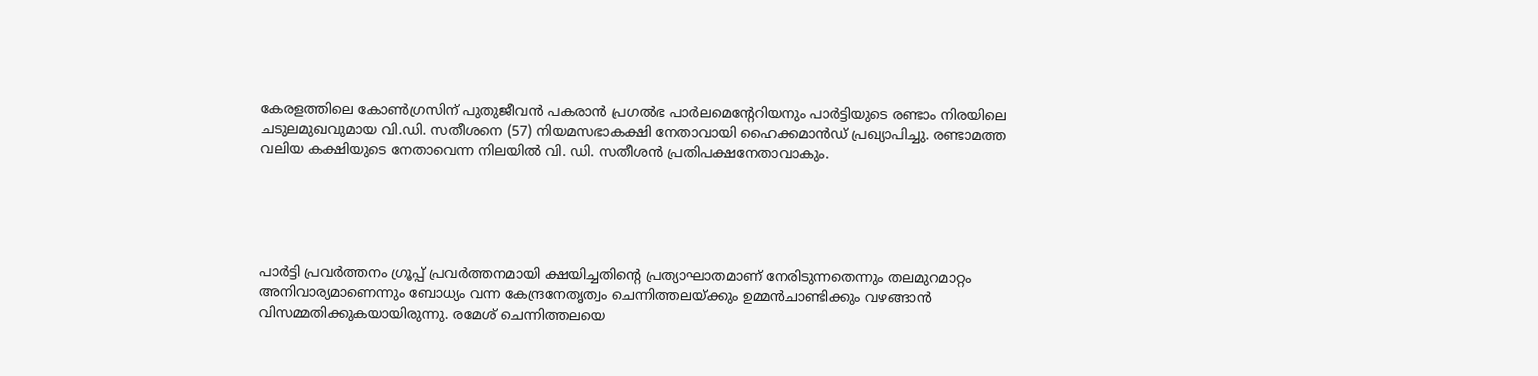കേരളത്തിലെ കോണ്‍ഗ്രസിന് പുതുജീവന്‍ പകരാന്‍ പ്രഗല്‍ഭ പാര്‍ലമെന്റേറിയനും പാര്‍ട്ടിയുടെ രണ്ടാം നിരയിലെ ചടുലമുഖവുമായ വി.ഡി. സതീശനെ (57) നിയമസഭാകക്ഷി നേതാവായി ഹൈക്കമാന്‍ഡ് പ്രഖ്യാപിച്ചു. രണ്ടാമത്ത വലിയ കക്ഷിയുടെ നേതാവെന്ന നിലയില്‍ വി. ഡി. സതീശന്‍ പ്രതിപക്ഷനേതാവാകും.





പാര്‍ട്ടി പ്രവര്‍ത്തനം ഗ്രൂപ്പ് പ്രവര്‍ത്തനമായി ക്ഷയിച്ചതിന്റെ പ്രത്യാഘാതമാണ് നേരിടുന്നതെന്നും തലമുറമാറ്റം അനിവാര്യമാണെന്നും ബോധ്യം വന്ന കേന്ദ്രനേതൃത്വം ചെന്നിത്തലയ്ക്കും ഉമ്മന്‍ചാണ്ടിക്കും വഴങ്ങാന്‍ വിസമ്മതിക്കുകയായിരുന്നു. രമേശ് ചെന്നിത്തലയെ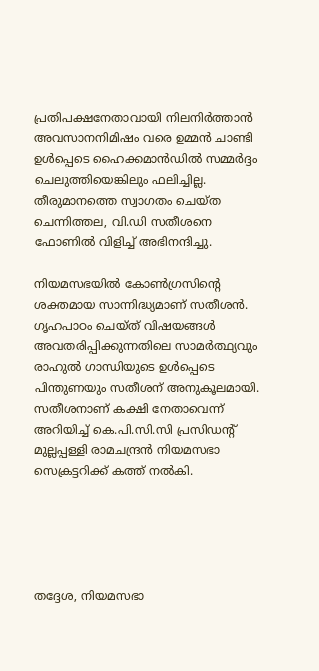പ്രതിപക്ഷനേതാവായി നിലനിര്‍ത്താന്‍ അവസാനനിമിഷം വരെ ഉമ്മന്‍ ചാണ്ടി ഉള്‍പ്പെടെ ഹൈക്കമാന്‍ഡില്‍ സമ്മര്‍ദ്ദം ചെലുത്തിയെങ്കിലും ഫലിച്ചില്ല. തീരുമാനത്തെ സ്വാഗതം ചെയ്ത ചെന്നിത്തല, വി.ഡി സതീശനെ ഫോണില്‍ വിളിച്ച് അഭിനന്ദിച്ചു.

നിയമസഭയില്‍ കോണ്‍ഗ്രസിന്റെ ശക്തമായ സാന്നിദ്ധ്യമാണ് സതീശന്‍. ഗൃഹപാഠം ചെയ്ത് വിഷയങ്ങള്‍ അവതരിപ്പിക്കുന്നതിലെ സാമര്‍ത്ഥ്യവും രാഹുല്‍ ഗാന്ധിയുടെ ഉള്‍പ്പെടെ പിന്തുണയും സതീശന് അനുകൂലമായി. സതീശനാണ് കക്ഷി നേതാവെന്ന് അറിയിച്ച് കെ.പി.സി.സി പ്രസിഡന്റ് മുല്ലപ്പള്ളി രാമചന്ദ്രന്‍ നിയമസഭാ സെക്രട്ടറിക്ക് കത്ത് നല്‍കി.





തദ്ദേശ, നിയമസഭാ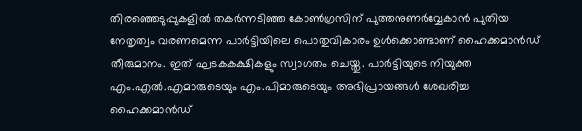തിരഞ്ഞെടുപ്പുകളില്‍ തകര്‍ന്നടിഞ്ഞ കോണ്‍ഗ്രസിന് പുത്തനുണര്‍വ്വേകാന്‍ പുതിയ നേതൃത്വം വരണമെന്ന പാര്‍ട്ടിയിലെ പൊതുവികാരം ഉള്‍ക്കൊണ്ടാണ് ഹൈക്കമാന്‍ഡ് തീരുമാനം. ഇത് ഘടകകക്ഷികളും സ്വാഗതം ചെയ്തു. പാര്‍ട്ടിയുടെ നിയുക്ത എം.എല്‍.എമാരുടെയും എം.പിമാരുടെയും അഭിപ്രായങ്ങള്‍ ശേഖരിച്ച ഹൈക്കമാന്‍ഡ്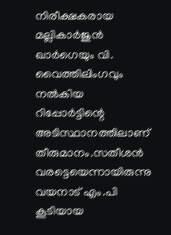നിരീക്ഷകരായ മല്ലികാര്‍ജുന്‍ ഖാര്‍ഗെയും വി. വൈത്തിലിംഗവും നല്‍കിയ റിപ്പോര്‍ട്ടിന്റെ അടിസ്ഥാനത്തിലാണ് തീരുമാനം.സതീശന്‍ വരട്ടെയെന്നായിരുന്നു വയനാട് എം.പി കൂടിയായ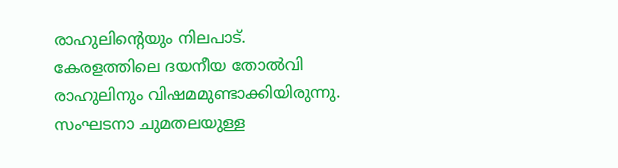രാഹുലിന്റെയും നിലപാട്. കേരളത്തിലെ ദയനീയ തോല്‍വി രാഹുലിനും വിഷമമുണ്ടാക്കിയിരുന്നു. സംഘടനാ ചുമതലയുള്ള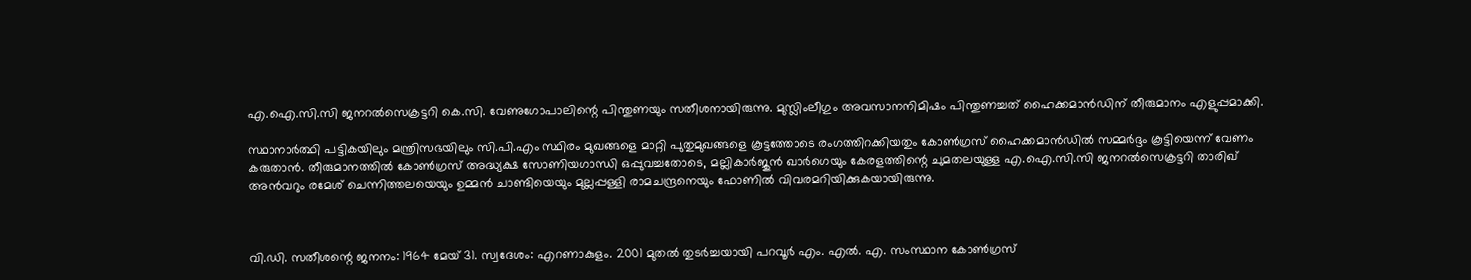എ.ഐ.സി.സി ജനറല്‍സെക്രട്ടറി കെ.സി. വേണുഗോപാലിന്റെ പിന്തുണയും സതീശനായിരുന്നു. മുസ്ലിംലീഗും അവസാനനിമിഷം പിന്തുണച്ചത് ഹൈക്കമാന്‍ഡിന് തീരുമാനം എളുപ്പമാക്കി.

സ്ഥാനാര്‍ത്ഥി പട്ടികയിലും മന്ത്രിസഭയിലും സി.പി.എം സ്ഥിരം മുഖങ്ങളെ മാറ്റി പുതുമുഖങ്ങളെ കൂട്ടത്തോടെ രംഗത്തിറക്കിയതും കോണ്‍ഗ്രസ് ഹൈക്കമാന്‍ഡില്‍ സമ്മര്‍ദ്ദം കൂട്ടിയെന്ന് വേണം കരുതാന്‍. തീരുമാനത്തില്‍ കോണ്‍ഗ്രസ് അദ്ധ്യക്ഷ സോണിയഗാന്ധി ഒപ്പുവച്ചതോടെ, മല്ലികാര്‍ജുന്‍ ഖാര്‍ഗെയും കേരളത്തിന്റെ ചുമതലയുള്ള എ.ഐ.സി.സി ജനറല്‍സെക്രട്ടറി താരിഖ് അന്‍വറും രമേശ് ചെന്നിത്തലയെയും ഉമ്മന്‍ ചാണ്ടിയെയും മുല്ലപ്പള്ളി രാമചന്ദ്രനെയും ഫോണില്‍ വിവരമറിയിക്കുകയായിരുന്നു.



വി.ഡി. സതീശന്റെ ജനനം: 1964 മേയ് 31. സ്വദേശം: എറണാകുളം. 2001 മുതല്‍ തുടര്‍ച്ചയായി പറവൂര്‍ എം. എല്‍. എ. സംസ്ഥാന കോണ്‍ഗ്രസ്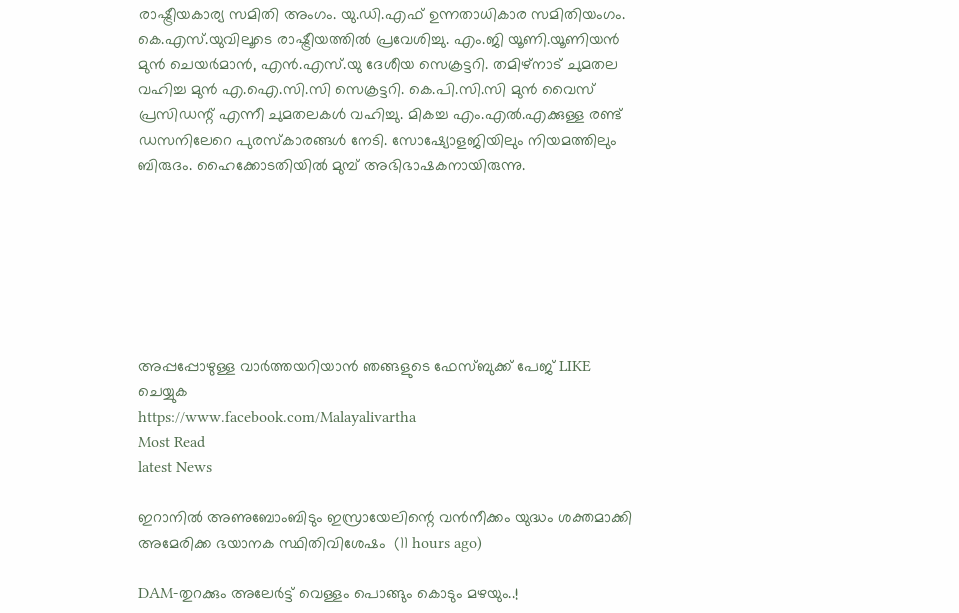രാഷ്ട്രീയകാര്യ സമിതി അംഗം. യു.ഡി.എഫ് ഉന്നതാധികാര സമിതിയംഗം. കെ.എസ്.യുവിലൂടെ രാഷ്ട്രീയത്തില്‍ പ്രവേശിച്ചു. എം.ജി യൂണി.യൂണിയന്‍ മുന്‍ ചെയര്‍മാന്‍, എന്‍.എസ്.യു ദേശീയ സെക്രട്ടറി. തമിഴ്‌നാട് ചുമതല വഹിച്ച മുന്‍ എ.ഐ.സി.സി സെക്രട്ടറി. കെ.പി.സി.സി മുന്‍ വൈസ് പ്രസിഡന്റ് എന്നീ ചുമതലകള്‍ വഹിച്ചു. മികച്ച എം.എല്‍.എക്കുള്ള രണ്ട് ഡസനിലേറെ പുരസ്‌കാരങ്ങള്‍ നേടി. സോഷ്യോളജിയിലും നിയമത്തിലും ബിരുദം. ഹൈക്കോടതിയില്‍ മുമ്പ് അഭിഭാഷകനായിരുന്നു.







അപ്പപ്പോഴുള്ള വാര്‍ത്തയറിയാന്‍ ഞങ്ങളുടെ ഫേസ്‌ബുക്ക്‌ പേജ് LIKE ചെയ്യുക
https://www.facebook.com/Malayalivartha
Most Read
latest News

ഇറാനില്‍ അണുബോംബിടും ഇസ്രായേലിന്റെ വന്‍നീക്കം യുദ്ധം ശക്തമാക്കി അമേരിക്ക ഭയാനക സ്ഥിതിവിശേഷം  (11 hours ago)

DAM-തുറക്കും അലേർട്ട് വെള്ളം പൊങ്ങും കൊടും മഴയും..!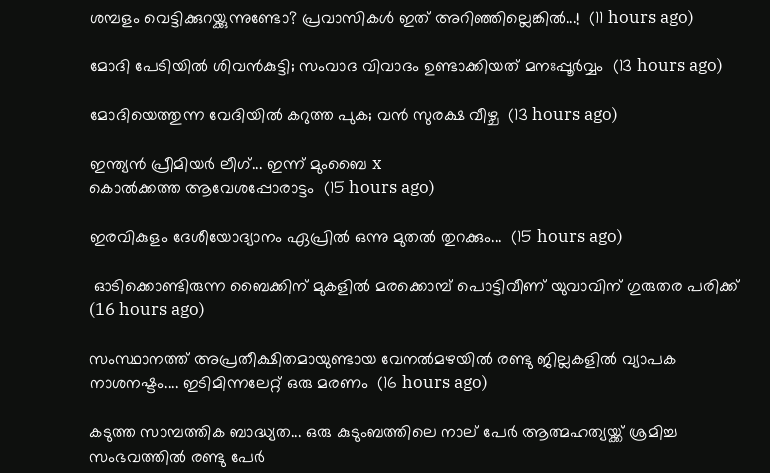ശമ്പളം വെട്ടിക്കുറയ്ക്കുന്നുണ്ടോ? പ്രവാസികൾ ഇത് അറിഞ്ഞില്ലെങ്കിൽ...!  (11 hours ago)

മോദി പേടിയിൽ ശിവൻകുട്ടി; സംവാദ വിവാദം ഉണ്ടാക്കിയത് മനഃപ്പൂർവ്വം  (13 hours ago)

മോദിയെത്തുന്ന വേദിയിൽ കറുത്ത പുക; വൻ സുരക്ഷ വീഴ്ച  (13 hours ago)

ഇന്ത്യൻ പ്രീമിയർ ലീഗ്... ഇന്ന് മുംബൈ x
കൊൽക്കത്ത ആവേശപ്പോരാട്ടം  (15 hours ago)

ഇരവികുളം ദേശീയോദ്യാനം ഏപ്രിൽ ഒന്നു മുതൽ തുറക്കും...  (15 hours ago)

 ഓടിക്കൊണ്ടിരുന്ന ബൈക്കിന് മുകളില്‍ മരക്കൊമ്പ് പൊട്ടിവീണ് യുവാവിന് ഗുരുതര പരിക്ക്  (16 hours ago)

സംസ്ഥാനത്ത് അപ്രതീക്ഷിതമായുണ്ടായ വേനൽമഴയിൽ രണ്ടു ജില്ലകളിൽ വ്യാപക നാശനഷ്ടം.... ഇടിമിന്നലേറ്റ് ഒരു മരണം  (16 hours ago)

കടുത്ത സാമ്പത്തിക ബാദ്ധ്യത... ഒരു കുടുംബത്തിലെ നാല് പേർ ആത്മഹത്യയ്ക്ക് ശ്രമിച്ച സംഭവത്തിൽ രണ്ടു പേർ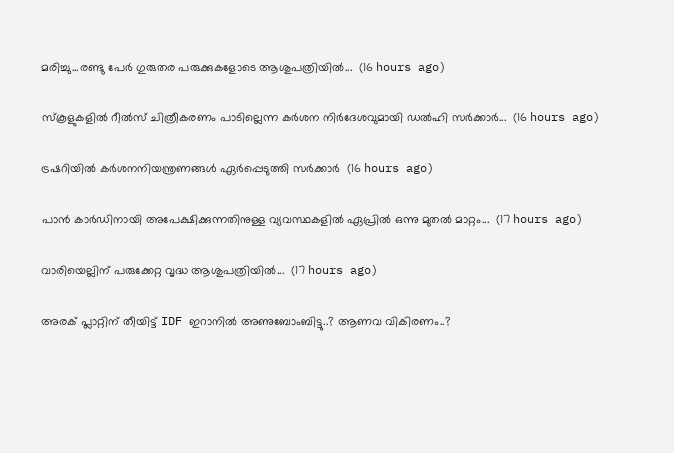മരിച്ചു...രണ്ടു പേർ ഗുരുതര പരുക്കുകളോടെ ആശുപത്രിയിൽ...  (16 hours ago)

സ്‌കൂളുകളിൽ റീൽസ് ചിത്രീകരണം പാടില്ലെന്ന കർശന നിർദേശവുമായി ഡൽഹി സർക്കാർ...  (16 hours ago)

ട്രഷറിയിൽ കർശനനിയന്ത്രണങ്ങൾ ഏർപ്പെടുത്തി സർക്കാർ  (16 hours ago)

പാൻ കാർഡിനായി അപേക്ഷിക്കുന്നതിനുള്ള വ്യവസ്ഥകളിൽ ഏപ്രിൽ ഒന്നു മുതൽ മാറ്റം...  (17 hours ago)

വാരിയെല്ലിന് പരുക്കേറ്റ വൃദ്ധ ആശുപത്രിയിൽ...  (17 hours ago)

അരക് പ്ലാറ്റിന് തീയിട്ട് IDF ഇറാനിൽ അണുബോംബിട്ടു..? ആണവ വികിരണം..?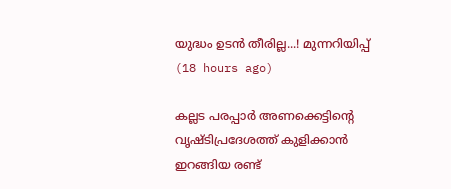യുദ്ധം ഉടൻ തീരില്ല...! മുന്നറിയിപ്പ്  (18 hours ago)

കല്ലട പരപ്പാർ അണക്കെട്ടിന്റെ വൃഷ്ടിപ്രദേശത്ത് കുളിക്കാൻ ഇറങ്ങിയ രണ്ട്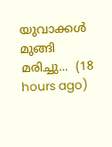യുവാക്കൾ മുങ്ങി മരിച്ചു...  (18 hours ago)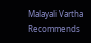Malayali Vartha Recommends